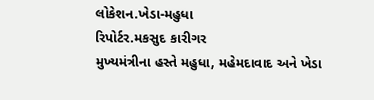લોકેશન.ખેડા-મહુધા
રિપોર્ટર.મકસુદ કારીગર
મુખ્યમંત્રીના હસ્તે મહુધા, મહેમદાવાદ અને ખેડા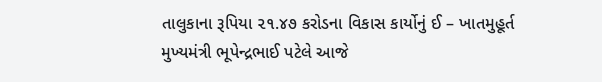તાલુકાના રૂપિયા ૨૧.૪૭ કરોડના વિકાસ કાર્યોનું ઈ – ખાતમુહૂર્ત
મુખ્યમંત્રી ભૂપેન્દ્રભાઈ પટેલે આજે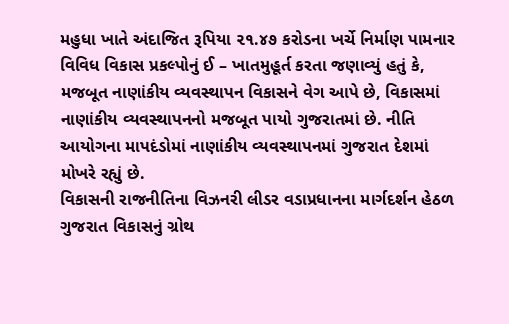મહુધા ખાતે અંદાજિત રૂપિયા ૨૧.૪૭ કરોડના ખર્ચે નિર્માણ પામનાર વિવિધ વિકાસ પ્રકલ્પોનું ઈ – ખાતમુહૂર્ત કરતા જણાવ્યું હતું કે, મજબૂત નાણાંકીય વ્યવસ્થાપન વિકાસને વેગ આપે છે, વિકાસમાં નાણાંકીય વ્યવસ્થાપનનો મજબૂત પાયો ગુજરાતમાં છે. નીતિ આયોગના માપદંડોમાં નાણાંકીય વ્યવસ્થાપનમાં ગુજરાત દેશમાં મોખરે રહ્યું છે.
વિકાસની રાજનીતિના વિઝનરી લીડર વડાપ્રધાનના માર્ગદર્શન હેઠળ ગુજરાત વિકાસનું ગ્રોથ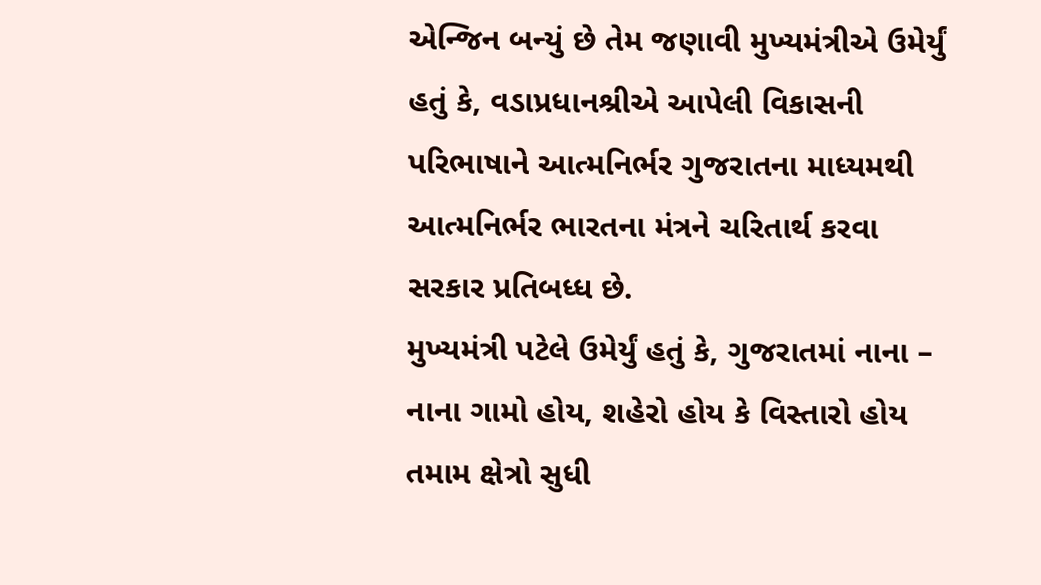એન્જિન બન્યું છે તેમ જણાવી મુખ્યમંત્રીએ ઉમેર્યું હતું કે, વડાપ્રધાનશ્રીએ આપેલી વિકાસની પરિભાષાને આત્મનિર્ભર ગુજરાતના માધ્યમથી આત્મનિર્ભર ભારતના મંત્રને ચરિતાર્થ કરવા સરકાર પ્રતિબધ્ધ છે.
મુખ્યમંત્રી પટેલે ઉમેર્યું હતું કે, ગુજરાતમાં નાના – નાના ગામો હોય, શહેરો હોય કે વિસ્તારો હોય તમામ ક્ષેત્રો સુધી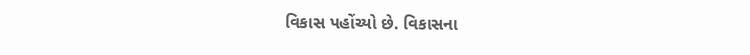વિકાસ પહોંચ્યો છે. વિકાસના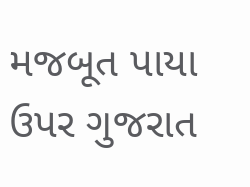મજબૂત પાયા ઉપર ગુજરાત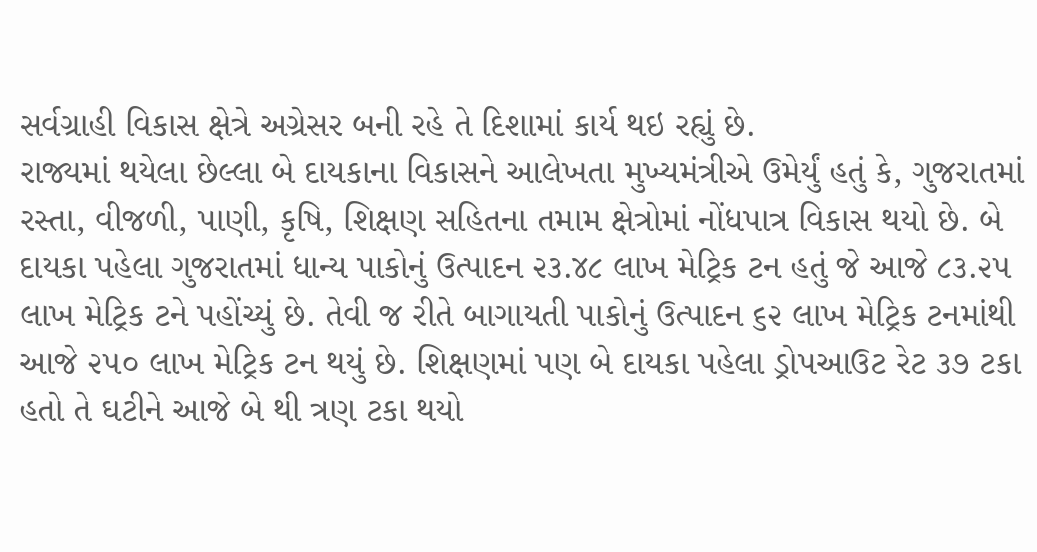સર્વગ્રાહી વિકાસ ક્ષેત્રે અગ્રેસર બની રહે તે દિશામાં કાર્ય થઇ રહ્યું છે.
રાજ્યમાં થયેલા છેલ્લા બે દાયકાના વિકાસને આલેખતા મુખ્યમંત્રીએ ઉમેર્યું હતું કે, ગુજરાતમાં રસ્તા, વીજળી, પાણી, કૃષિ, શિક્ષણ સહિતના તમામ ક્ષેત્રોમાં નોંધપાત્ર વિકાસ થયો છે. બે દાયકા પહેલા ગુજરાતમાં ધાન્ય પાકોનું ઉત્પાદન ૨૩.૪૮ લાખ મેટ્રિક ટન હતું જે આજે ૮૩.૨૫ લાખ મેટ્રિક ટને પહોંચ્યું છે. તેવી જ રીતે બાગાયતી પાકોનું ઉત્પાદન ૬૨ લાખ મેટ્રિક ટનમાંથી આજે ૨૫૦ લાખ મેટ્રિક ટન થયું છે. શિક્ષણમાં પણ બે દાયકા પહેલા ડ્રોપઆઉટ રેટ ૩૭ ટકા હતો તે ઘટીને આજે બે થી ત્રણ ટકા થયો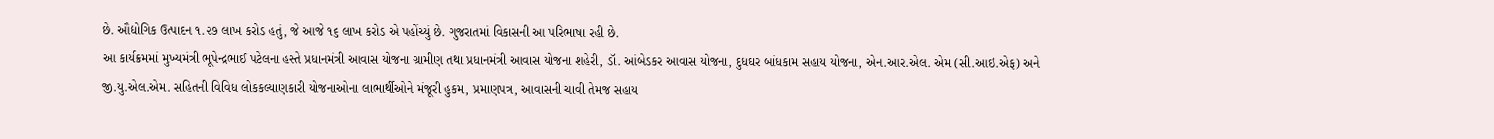છે. ઔદ્યોગિક ઉત્પાદન ૧.૨૭ લાખ કરોડ હતું, જે આજે ૧૬ લાખ કરોડ એ પહોંચ્યું છે. ગુજરાતમાં વિકાસની આ પરિભાષા રહી છે.
આ કાર્યક્રમમાં મુખ્યમંત્રી ભૂપેન્દ્રભાઈ પટેલના હસ્તે પ્રધાનમંત્રી આવાસ યોજના ગ્રામીણ તથા પ્રધાનમંત્રી આવાસ યોજના શહેરી, ડૉ. આંબેડકર આવાસ યોજના, દુધઘર બાંધકામ સહાય યોજના, એન.આર.એલ. એમ (સી.આઇ.એફ) અને જી.યુ.એલ.એમ. સહિતની વિવિધ લોકકલ્યાણકારી યોજનાઓના લાભાર્થીઓને મંજૂરી હુકમ, પ્રમાણપત્ર, આવાસની ચાવી તેમજ સહાય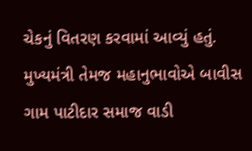ચેકનું વિતરણ કરવામાં આવ્યું હતું.
મુખ્યમંત્રી તેમજ મહાનુભાવોએ બાવીસ ગામ પાટીદાર સમાજ વાડી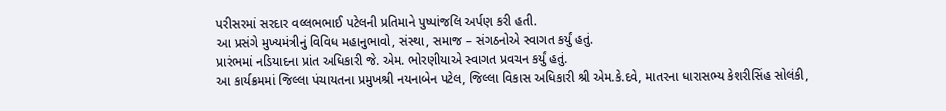પરીસરમાં સરદાર વલ્લભભાઈ પટેલની પ્રતિમાને પુષ્પાંજલિ અર્પણ કરી હતી.
આ પ્રસંગે મુખ્યમંત્રીનું વિવિધ મહાનુભાવો, સંસ્થા, સમાજ – સંગઠનોએ સ્વાગત કર્યું હતું.
પ્રારંભમાં નડિયાદના પ્રાંત અધિકારી જે. એમ. ભોરણીયાએ સ્વાગત પ્રવચન કર્યું હતું.
આ કાર્યક્રમમાં જિલ્લા પંચાયતના પ્રમુખશ્રી નયનાબેન પટેલ, જિલ્લા વિકાસ અધિકારી શ્રી એમ.કે.દવે, માતરના ધારાસભ્ય કેશરીસિંહ સોલંકી,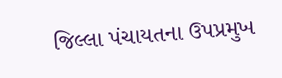જિલ્લા પંચાયતના ઉપપ્રમુખ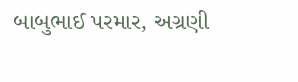બાબુભાઈ પરમાર, અગ્રણી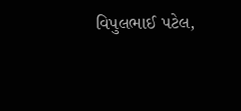વિપુલભાઈ પટેલ,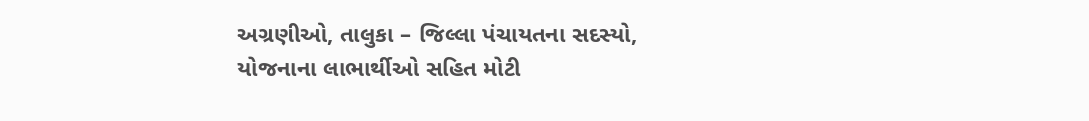અગ્રણીઓ, તાલુકા – જિલ્લા પંચાયતના સદસ્યો, યોજનાના લાભાર્થીઓ સહિત મોટી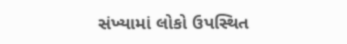સંખ્યામાં લોકો ઉપસ્થિત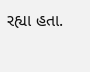રહ્યા હતા.